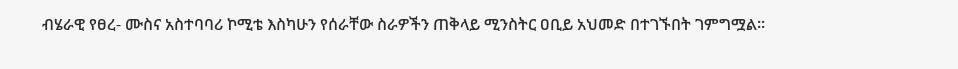ብሄራዊ የፀረ- ሙስና አስተባባሪ ኮሚቴ እስካሁን የሰራቸው ስራዎችን ጠቅላይ ሚንስትር ዐቢይ አህመድ በተገኙበት ገምግሟል።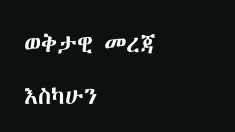ወቅታዊ መረጃ

እስካሁን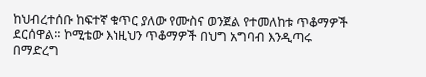ከህብረተሰቡ ከፍተኛ ቁጥር ያለው የሙስና ወንጀል የተመለከቱ ጥቆማዎች ደርሰዋል። ኮሚቴው እነዚህን ጥቆማዎች በህግ አግባብ እንዲጣሩ በማድረግ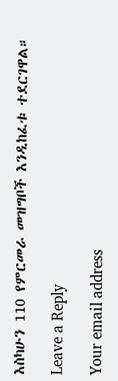እስካሁን 110 የምርመራ መዝግቦች እንዲከፈቱ ተደርገዋል።

Leave a Reply

Your email address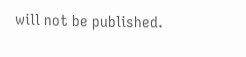will not be published.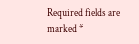Required fields are marked *